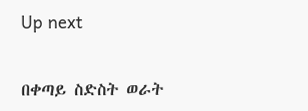Up next


በቀጣይ ስድስት ወራት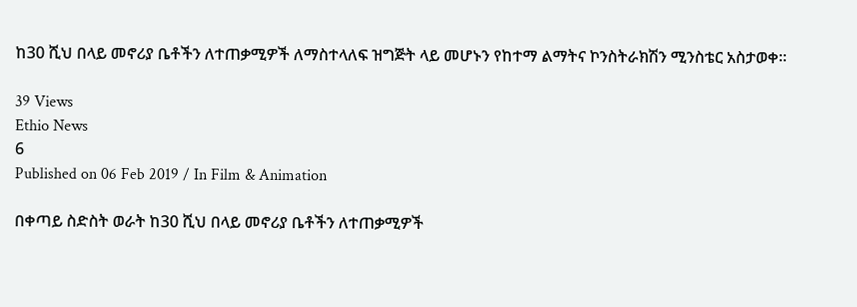ከ30 ሺህ በላይ መኖሪያ ቤቶችን ለተጠቃሚዎች ለማስተላለፍ ዝግጅት ላይ መሆኑን የከተማ ልማትና ኮንስትራክሽን ሚንስቴር አስታወቀ።

39 Views
Ethio News
6
Published on 06 Feb 2019 / In Film & Animation

በቀጣይ ስድስት ወራት ከ30 ሺህ በላይ መኖሪያ ቤቶችን ለተጠቃሚዎች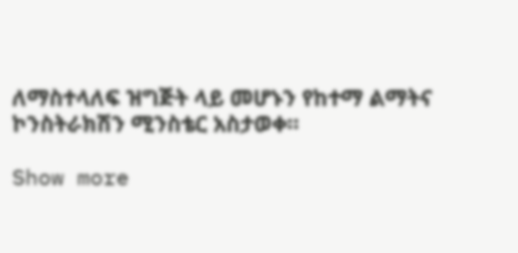ለማስተላለፍ ዝግጅት ላይ መሆኑን የከተማ ልማትና ኮንስትራክሽን ሚንስቴር አስታወቀ።

Show more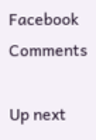Facebook Comments

Up next